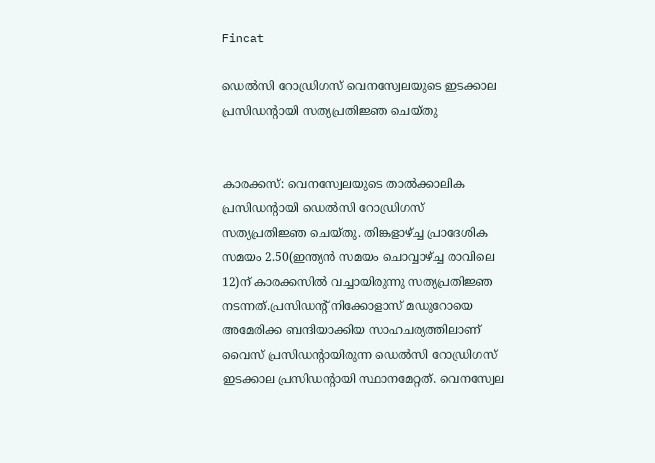Fincat

ഡെല്‍സി റോഡ്രിഗസ് വെനസ്വേലയുടെ ഇടക്കാല പ്രസിഡന്‍റായി സത്യപ്രതിജ്ഞ ചെയ്തു


കാരക്കസ്: വെനസ്വേലയുടെ താല്‍ക്കാലിക പ്രസിഡന്റായി ഡെല്‍സി റോഡ്രിഗസ് സത്യപ്രതിജ്ഞ ചെയ്തു. തിങ്കളാഴ്ച്ച പ്രാദേശിക സമയം 2.50(ഇന്ത്യന്‍ സമയം ചൊവ്വാഴ്ച്ച രാവിലെ 12)ന് കാരക്കസില്‍ വച്ചായിരുന്നു സത്യപ്രതിജ്ഞ നടന്നത്.പ്രസിഡന്റ് നിക്കോളാസ് മഡുറോയെ അമേരിക്ക ബന്ദിയാക്കിയ സാഹചര്യത്തിലാണ് വൈസ് പ്രസിഡന്റായിരുന്ന ഡെല്‍സി റോഡ്രിഗസ് ഇടക്കാല പ്രസിഡന്റായി സ്ഥാനമേറ്റത്. വെനസ്വേല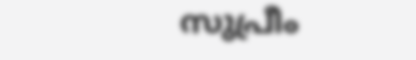സുപ്രീം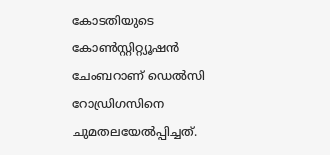കോടതിയുടെ കോണ്‍സ്റ്റിറ്റ്യൂഷൻ ചേംബറാണ് ഡെല്‍സി റോഡ്രിഗസിനെ ചുമതലയേല്‍പ്പിച്ചത്.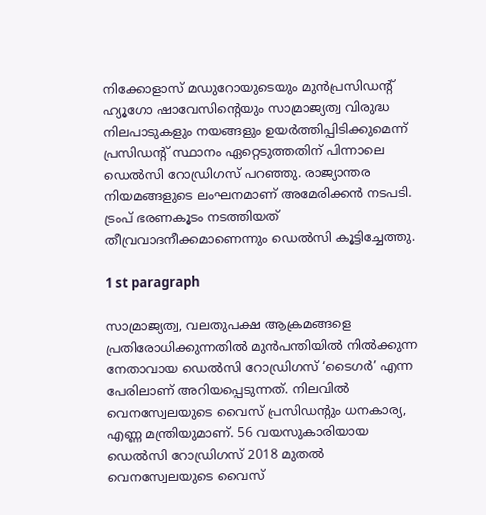നിക്കോളാസ് മഡുറോയുടെയും മുന്‍പ്രസിഡന്റ് ഹ്യൂഗോ ഷാവേസിന്റെയും സാമ്രാജ്യത്വ വിരുദ്ധ നിലപാടുകളും നയങ്ങളും ഉയര്‍ത്തിപ്പിടിക്കുമെന്ന് പ്രസിഡന്റ് സ്ഥാനം ഏറ്റെടുത്തതിന് പിന്നാലെ ഡെല്‍സി റോഡ്രിഗസ് പറഞ്ഞു. രാജ്യാന്തര നിയമങ്ങളുടെ ലംഘനമാണ് അമേരിക്കന്‍ നടപടി. ട്രംപ് ഭരണകൂടം നടത്തിയത് തീവ്രവാദനീക്കമാണെന്നും ഡെല്‍സി കൂട്ടിച്ചേത്തു.

1 st paragraph

സാമ്രാജ്യത്വ, വലതുപക്ഷ ആക്രമങ്ങളെ പ്രതിരോധിക്കുന്നതില്‍ മുന്‍പന്തിയില്‍ നില്‍ക്കുന്ന നേതാവായ ഡെല്‍സി റോഡ്രിഗസ് ‘ടൈഗര്‍’ എന്ന പേരിലാണ് അറിയപ്പെടുന്നത്. നിലവില്‍ വെനസ്വേലയുടെ വൈസ് പ്രസിഡന്റും ധനകാര്യ, എണ്ണ മന്ത്രിയുമാണ്. 56 വയസുകാരിയായ ഡെല്‍സി റോഡ്രിഗസ് 2018 മുതല്‍ വെനസ്വേലയുടെ വൈസ്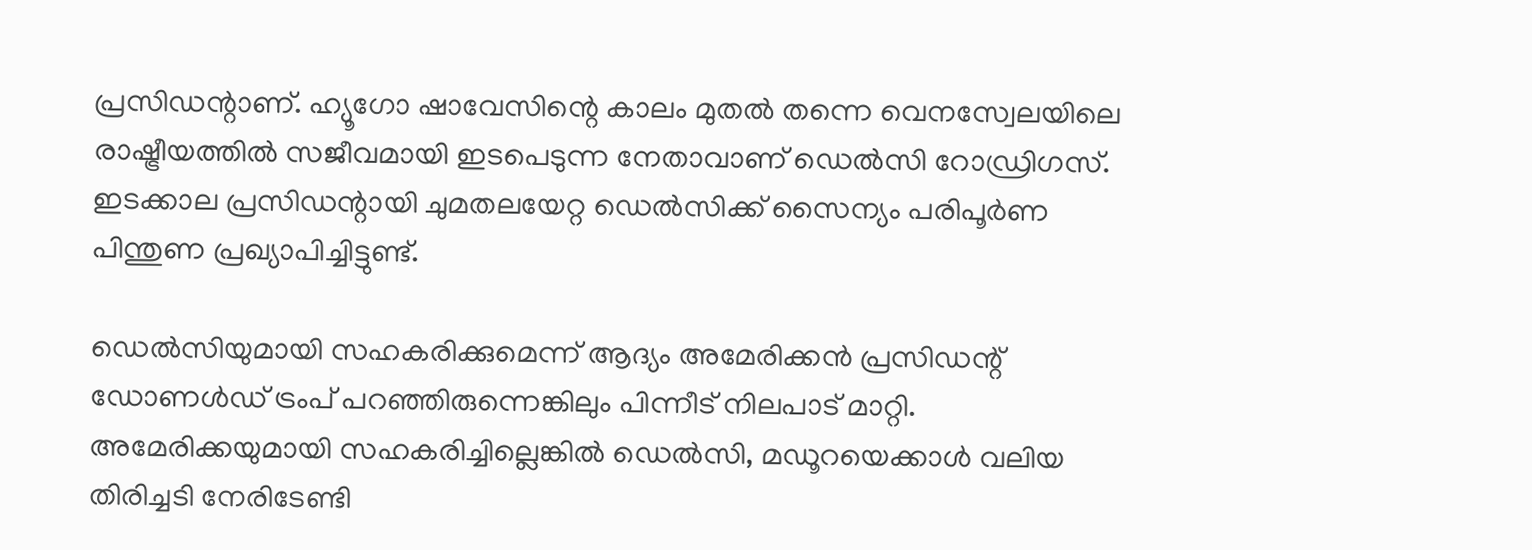പ്രസിഡന്റാണ്. ഹ്യൂഗോ ഷാവേസിന്റെ കാലം മുതല്‍ തന്നെ വെനസ്വേലയിലെ രാഷ്ട്രീയത്തില്‍ സജീവമായി ഇടപെടുന്ന നേതാവാണ് ഡെല്‍സി റോഡ്രിഗസ്. ഇടക്കാല പ്രസിഡന്റായി ചുമതലയേറ്റ ഡെല്‍സിക്ക് സൈന്യം പരിപൂര്‍ണ പിന്തുണ പ്രഖ്യാപിച്ചിട്ടുണ്ട്.

ഡെല്‍സിയുമായി സഹകരിക്കുമെന്ന് ആദ്യം അമേരിക്കന്‍ പ്രസിഡന്റ് ഡോണള്‍ഡ് ട്രംപ് പറഞ്ഞിരുന്നെങ്കിലും പിന്നീട് നിലപാട് മാറ്റി. അമേരിക്കയുമായി സഹകരിച്ചില്ലെങ്കില്‍ ഡെല്‍സി, മഡൂറയെക്കാള്‍ വലിയ തിരിച്ചടി നേരിടേണ്ടി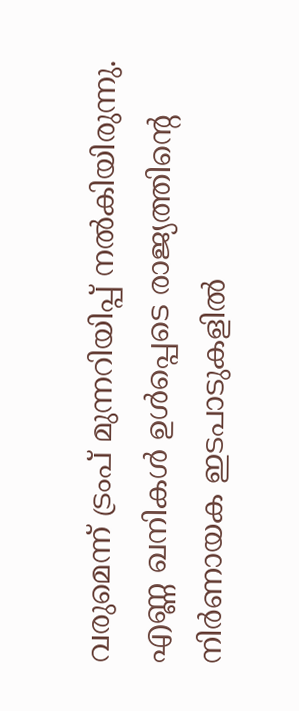വരുമെന്ന് ട്രംപ് മുന്നറിയിപ്പ് നല്‍കിയിരുന്നു. എണ്ണ ഖനികള്‍ ഉള്‍പ്പെടെ രാജ്യത്തിന്റെ നിര്‍ണായക ഇടപാടുകളില്‍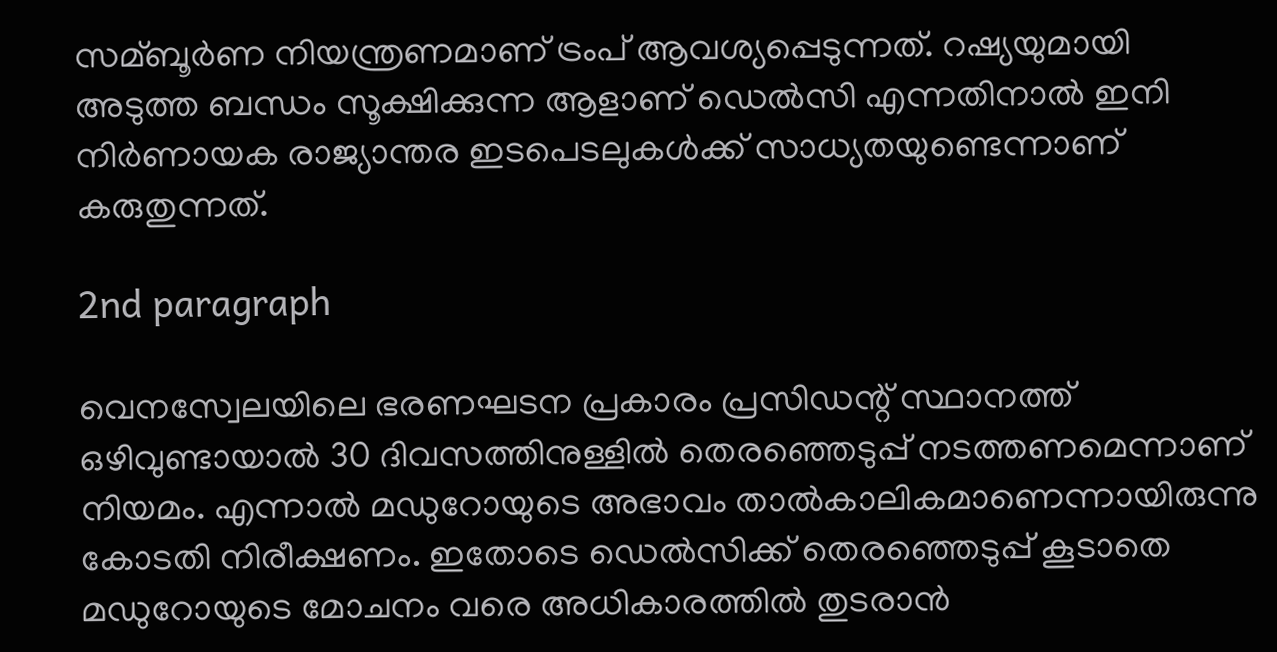സമ്ബൂര്‍ണ നിയന്ത്രണമാണ് ട്രംപ് ആവശ്യപ്പെടുന്നത്. റഷ്യയുമായി അടുത്ത ബന്ധം സൂക്ഷിക്കുന്ന ആളാണ് ഡെല്‍സി എന്നതിനാല്‍ ഇനി നിര്‍ണായക രാജ്യാന്തര ഇടപെടലുകള്‍ക്ക് സാധ്യതയുണ്ടെന്നാണ് കരുതുന്നത്.

2nd paragraph

വെനസ്വേലയിലെ ഭരണഘടന പ്രകാരം പ്രസിഡന്റ് സ്ഥാനത്ത് ഒഴിവുണ്ടായാല്‍ 30 ദിവസത്തിനുള്ളില്‍ തെരഞ്ഞെടുപ്പ് നടത്തണമെന്നാണ് നിയമം. എന്നാല്‍ മഡുറോയുടെ അഭാവം താല്‍കാലികമാണെന്നായിരുന്നു കോടതി നിരീക്ഷണം. ഇതോടെ ഡെല്‍സിക്ക് തെരഞ്ഞെടുപ്പ് കൂടാതെ മഡുറോയുടെ മോചനം വരെ അധികാരത്തില്‍ തുടരാന്‍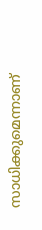സാധിക്കുമെന്നാണ്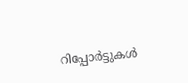റിപ്പോര്‍ട്ടുകള്‍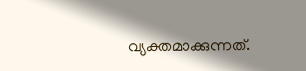വ്യക്തമാക്കുന്നത്.